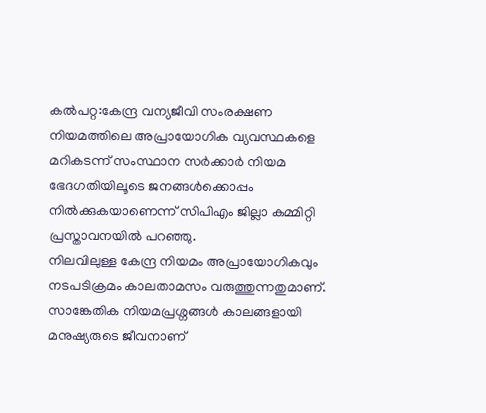കൽപറ്റ:കേന്ദ്ര വന്യജീവി സംരക്ഷണ നിയമത്തിലെ അപ്രായോഗിക വ്യവസ്ഥകളെ മറികടന്ന് സംസ്ഥാന സർക്കാർ നിയമ ഭേദഗതിയിലൂടെ ജനങ്ങൾക്കൊപ്പം നിൽക്കുകയാണെന്ന് സിപിഎം ജില്ലാ കമ്മിറ്റി പ്രസ്താവനയിൽ പറഞ്ഞു.
നിലവിലുള്ള കേന്ദ്ര നിയമം അപ്രായോഗികവും നടപടിക്രമം കാലതാമസം വരുത്തുന്നതുമാണ്. സാങ്കേതിക നിയമപ്രശ്നങ്ങൾ കാലങ്ങളായി മനുഷ്യരുടെ ജീവനാണ്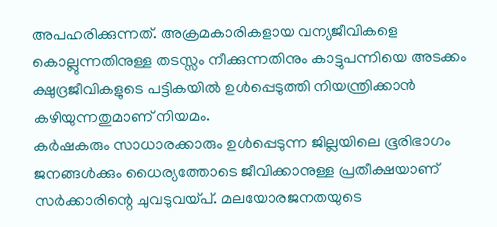അപഹരിക്കുന്നത്. അക്രമകാരികളായ വന്യജീവികളെ കൊല്ലുന്നതിനുള്ള തടസ്സം നീക്കുന്നതിനും കാട്ടുപന്നിയെ അടക്കം ക്ഷുദ്രജീവികളുടെ പട്ടികയിൽ ഉൾപ്പെടുത്തി നിയന്ത്രിക്കാൻ കഴിയുന്നതുമാണ് നിയമം.
കർഷകരും സാധാരക്കാരും ഉൾപ്പെടുന്ന ജില്ലയിലെ ഭൂരിഭാഗം ജനങ്ങൾക്കും ധൈര്യത്തോടെ ജീവിക്കാനുള്ള പ്രതീക്ഷയാണ് സർക്കാരിന്റെ ചുവടുവയ്പ്. മലയോരജനതയുടെ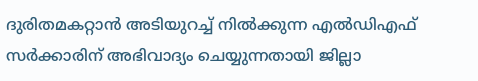ദുരിതമകറ്റാൻ അടിയുറച്ച് നിൽക്കുന്ന എൽഡിഎഫ് സർക്കാരിന് അഭിവാദ്യം ചെയ്യുന്നതായി ജില്ലാ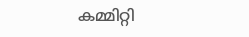കമ്മിറ്റി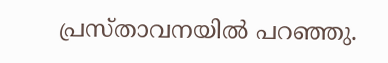പ്രസ്താവനയിൽ പറഞ്ഞു.